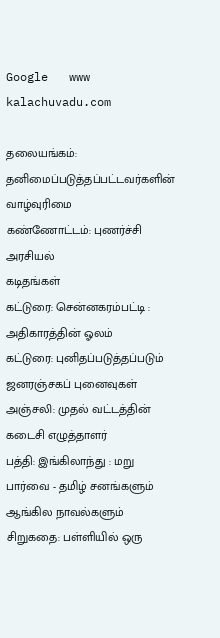Google   www kalachuvadu.com

தலையங்கம்: தனிமைப்படுத்தப்பட்டவர்களின் வாழ்வுரிமை
கண்ணோட்டம்: புணர்ச்சி அரசியல்
கடிதங்கள்
கட்டுரை: சென்னகரம்பட்டி : அதிகாரத்தின் ஓலம்
கட்டுரை: புனிதப்படுத்தப்படும் ஜனரஞ்சகப் புனைவுகள்
அஞ்சலி: முதல் வட்டத்தின் கடைசி எழுத்தாளர்
பத்தி: இங்கிலாந்து : மறு பார்வை - தமிழ் சனங்களும் ஆங்கில நாவல்களும்
சிறுகதை: பள்ளியில் ஒரு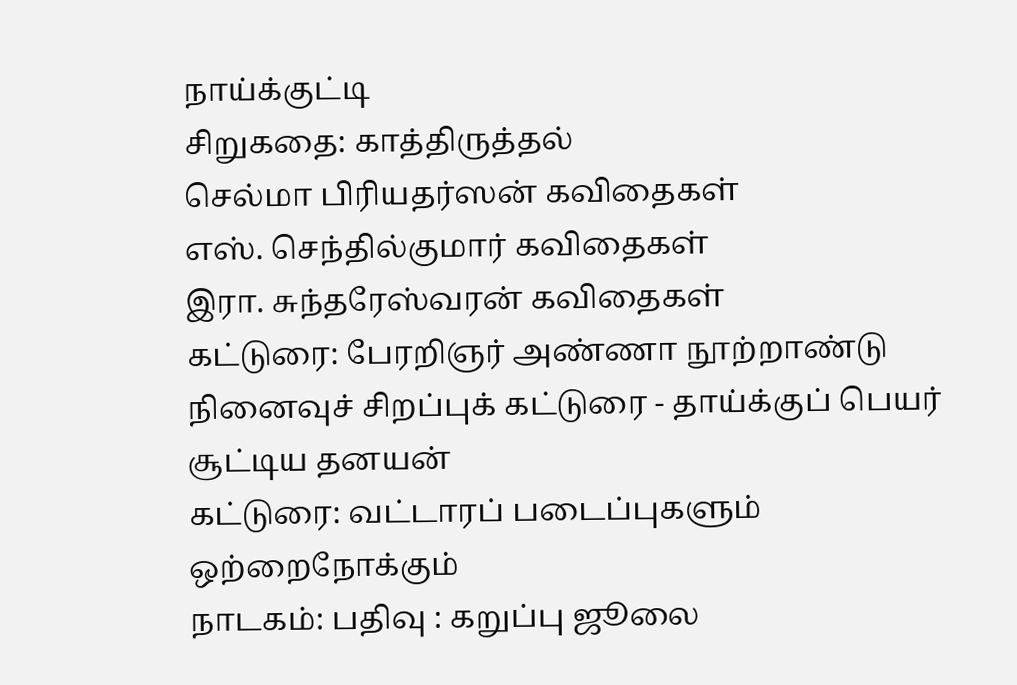நாய்க்குட்டி
சிறுகதை: காத்திருத்தல்
செல்மா பிரியதர்ஸன் கவிதைகள்
எஸ். செந்தில்குமார் கவிதைகள்
இரா. சுந்தரேஸ்வரன் கவிதைகள்
கட்டுரை: பேரறிஞர் அண்ணா நூற்றாண்டு நினைவுச் சிறப்புக் கட்டுரை - தாய்க்குப் பெயர் சூட்டிய தனயன்
கட்டுரை: வட்டாரப் படைப்புகளும் ஒற்றைநோக்கும்
நாடகம்: பதிவு : கறுப்பு ஜூலை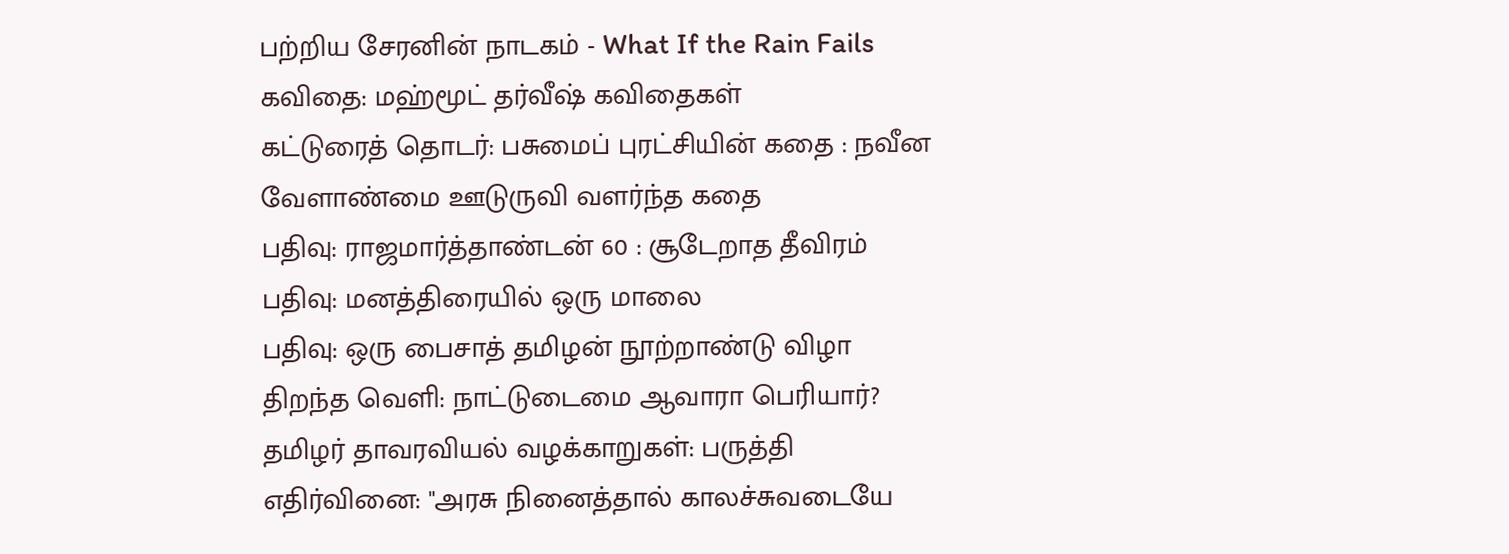பற்றிய சேரனின் நாடகம் - What If the Rain Fails
கவிதை: மஹ்மூட் தர்வீஷ் கவிதைகள்
கட்டுரைத் தொடர்: பசுமைப் புரட்சியின் கதை : நவீன வேளாண்மை ஊடுருவி வளர்ந்த கதை
பதிவு: ராஜமார்த்தாண்டன் 60 : சூடேறாத தீவிரம்
பதிவு: மனத்திரையில் ஒரு மாலை
பதிவு: ஒரு பைசாத் தமிழன் நூற்றாண்டு விழா
திறந்த வெளி: நாட்டுடைமை ஆவாரா பெரியார்?
தமிழர் தாவரவியல் வழக்காறுகள்: பருத்தி
எதிர்வினை: "அரசு நினைத்தால் காலச்சுவடையே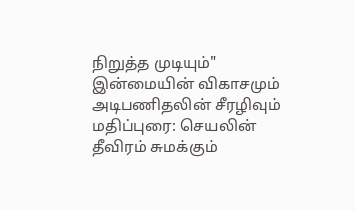நிறுத்த முடியும்"
இன்மையின் விகாசமும் அடிபணிதலின் சீரழிவும்
மதிப்புரை: செயலின் தீவிரம் சுமக்கும்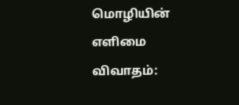மொழியின் எளிமை
விவாதம்: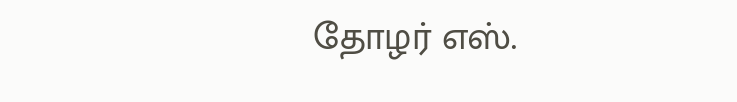தோழர் எஸ்.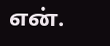என்.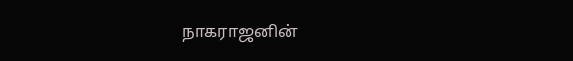நாகராஜனின்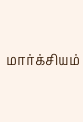மார்க்சியம்